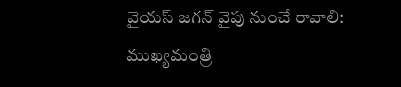వైయస్ జగన్ వైపు నుంచే రావాలి: ముఖ్యమంత్రి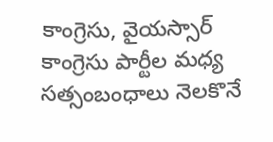కాంగ్రెసు, వైయస్సార్ కాంగ్రెసు పార్టీల మధ్య సత్సంబంధాలు నెలకొనే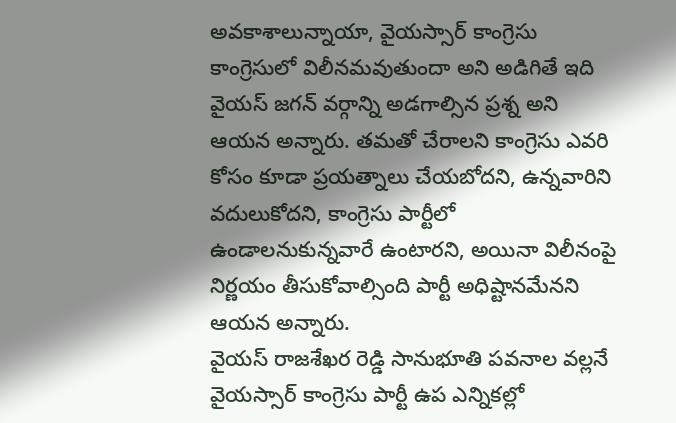అవకాశాలున్నాయా, వైయస్సార్ కాంగ్రెసు కాంగ్రెసులో విలీనమవుతుందా అని అడిగితే ఇది వైయస్ జగన్ వర్గాన్ని అడగాల్సిన ప్రశ్న అని ఆయన అన్నారు. తమతో చేరాలని కాంగ్రెసు ఎవరి కోసం కూడా ప్రయత్నాలు చేయబోదని, ఉన్నవారిని వదులుకోదని, కాంగ్రెసు పార్టీలో ఉండాలనుకున్నవారే ఉంటారని, అయినా విలీనంపై నిర్ణయం తీసుకోవాల్సింది పార్టీ అధిష్టానమేనని ఆయన అన్నారు.
వైయస్ రాజశేఖర రెడ్డి సానుభూతి పవనాల వల్లనే వైయస్సార్ కాంగ్రెసు పార్టీ ఉప ఎన్నికల్లో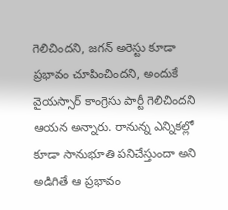గెలిచిందని, జగన్ అరెస్టు కూడా ప్రభావం చూపించిందని, అందుకే వైయస్సార్ కాంగ్రెసు పార్టీ గెలిచిందని ఆయన అన్నారు. రానున్న ఎన్నికల్లో కూడా సానుభూతి పనిచేస్తుందా అని అడిగితే ఆ ప్రభావం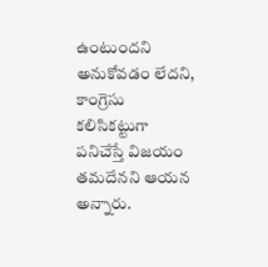ఉంటుందని అనుకోవడం లేదని, కాంగ్రెసు కలిసికట్టుగా పనిచేస్తే విజయం తమదేనని ఆయన అన్నారు.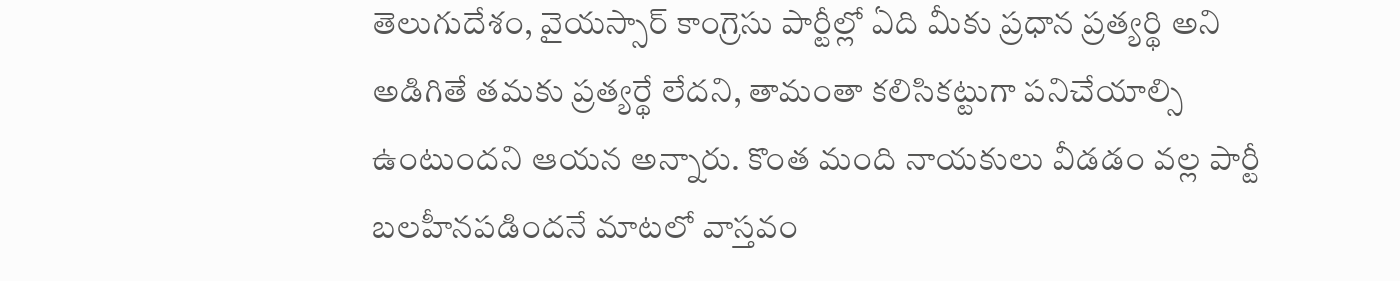తెలుగుదేశం, వైయస్సార్ కాంగ్రెసు పార్టీల్లో ఏది మీకు ప్రధాన ప్రత్యర్థి అని అడిగితే తమకు ప్రత్యర్థే లేదని, తామంతా కలిసికట్టుగా పనిచేయాల్సి ఉంటుందని ఆయన అన్నారు. కొంత మంది నాయకులు వీడడం వల్ల పార్టీ బలహీనపడిందనే మాటలో వాస్తవం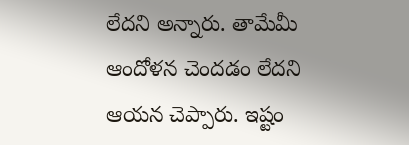లేదని అన్నారు. తామేమీ ఆందోళన చెందడం లేదని ఆయన చెప్పారు. ఇష్టం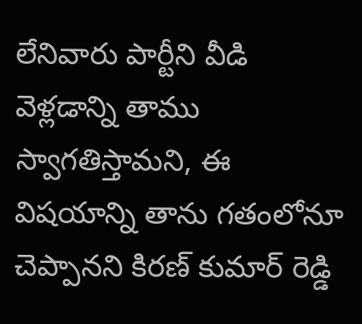లేనివారు పార్టీని వీడి వెళ్లడాన్ని తాము స్వాగతిస్తామని, ఈ విషయాన్ని తాను గతంలోనూ చెప్పానని కిరణ్ కుమార్ రెడ్డి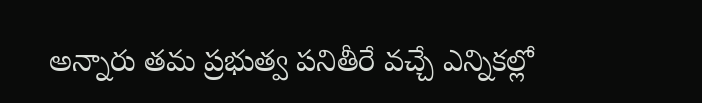అన్నారు తమ ప్రభుత్వ పనితీరే వచ్చే ఎన్నికల్లో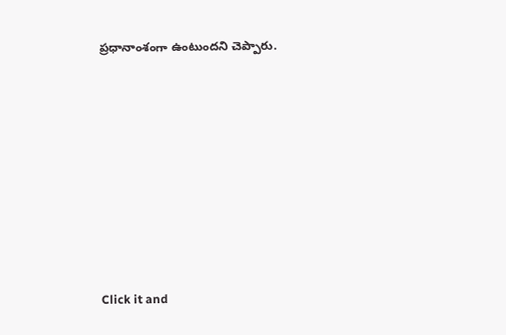ప్రధానాంశంగా ఉంటుందని చెప్పారు.












Click it and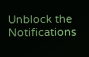Unblock the Notifications